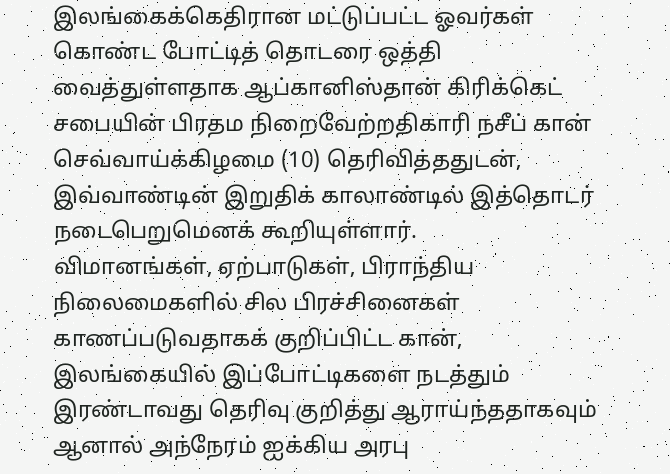இலங்கைக்கெதிரான மட்டுப்பட்ட ஓவர்கள் கொண்ட போட்டித் தொடரை ஒத்தி வைத்துள்ளதாக ஆப்கானிஸ்தான் கிரிக்கெட் சபையின் பிரதம நிறைவேற்றதிகாரி நசீப் கான் செவ்வாய்க்கிழமை (10) தெரிவித்ததுடன், இவ்வாண்டின் இறுதிக் காலாண்டில் இத்தொடர் நடைபெறுமெனக் கூறியுள்ளார்.
விமானங்கள், ஏற்பாடுகள், பிராந்திய நிலைமைகளில் சில பிரச்சினைகள் காணப்படுவதாகக் குறிப்பிட்ட கான், இலங்கையில் இப்போட்டிகளை நடத்தும் இரண்டாவது தெரிவு குறித்து ஆராய்ந்ததாகவும் ஆனால் அந்நேரம் ஐக்கிய அரபு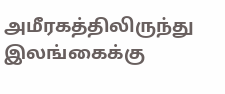அமீரகத்திலிருந்து இலங்கைக்கு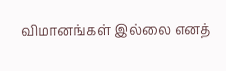விமானங்கள் இல்லை எனத்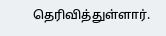தெரிவித்துள்ளார்.